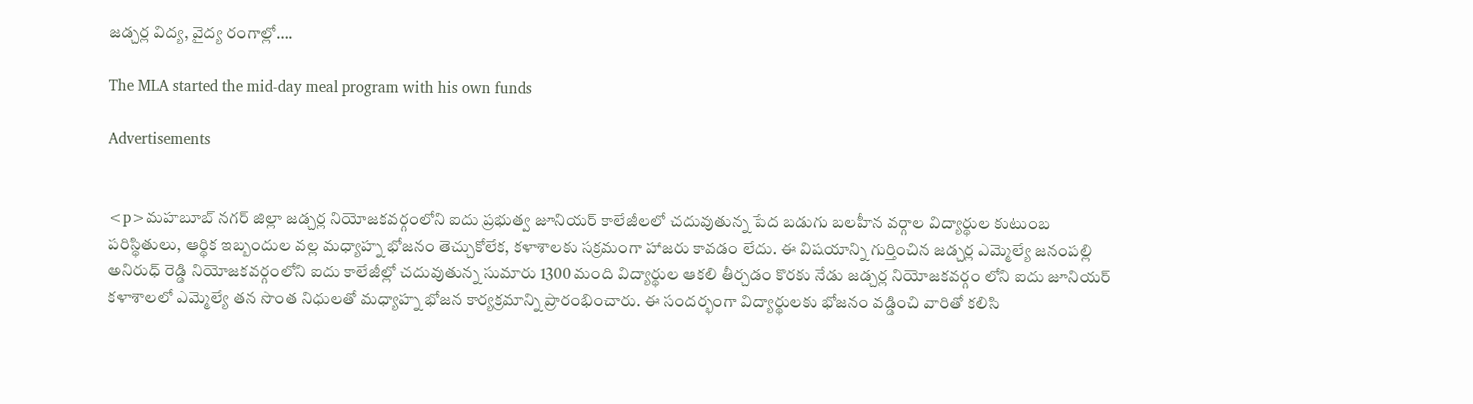జడ్చర్ల విద్య, వైద్య రంగాల్లో….

The MLA started the mid-day meal program with his own funds

Advertisements


<p>మహబూబ్ నగర్ జిల్లా జడ్చర్ల నియోజకవర్గంలోని ఐదు ప్రభుత్వ జూనియర్ కాలేజీలలో చదువుతున్న పేద బడుగు బలహీన వర్గాల విద్యార్థుల కుటుంబ పరిస్థితులు, ఆర్థిక ఇబ్బందుల వల్ల మధ్యాహ్న భోజనం తెచ్చుకోలేక, కళాశాలకు సక్రమంగా హాజరు కావడం లేదు. ఈ విషయాన్ని గుర్తించిన జడ్చర్ల ఎమ్మెల్యే జనంపల్లి అనిరుధ్ రెడ్డి నియోజకవర్గంలోని ఐదు కాలేజీల్లో చదువుతున్న సుమారు 1300 మంది విద్యార్థుల ఆకలి తీర్చడం కొరకు నేడు జడ్చర్ల నియోజకవర్గం లోని ఐదు జూనియర్ కళాశాలలో ఎమ్మెల్యే తన సొంత నిధులతో మధ్యాహ్న భోజన కార్యక్రమాన్ని ప్రారంభించారు. ఈ సందర్భంగా విద్యార్థులకు భోజనం వడ్డించి వారితో కలిసి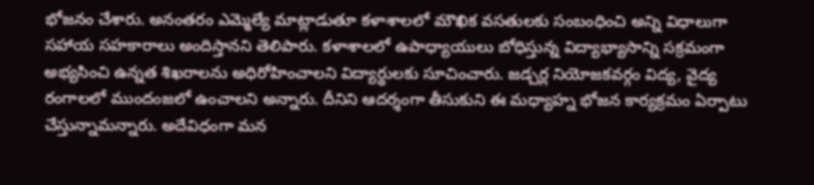భోజనం చేశారు. అనంతరం ఎమ్మెల్యే మాట్లాడుతూ కళాశాలలో మౌఖిక వసతులకు సంబంధించి అన్ని విధాలుగా సహాయ సహకారాలు అందిస్తానని తెలిపారు. కళాశాలలో ఉపాధ్యాయులు బోధిస్తున్న విద్యాభ్యాసాన్ని సక్రమంగా అభ్యసించి ఉన్నత శిఖరాలను అధిరోహించాలని విద్యార్థులకు సూచించారు. జడ్చర్ల నియోజకవర్గం విద్య, వైద్య రంగాలలో ముందంజలో ఉంచాలని అన్నారు. దీనిని ఆదర్శంగా తీసుకుని ఈ మధ్యాహ్న భోజన కార్యక్రమం ఏర్పాటు చేస్తున్నామన్నారు. అదేవిధంగా మన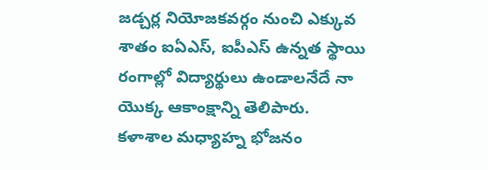జడ్చర్ల నియోజకవర్గం నుంచి ఎక్కువ శాతం ఐఏఎస్, ఐపీఎస్ ఉన్నత స్థాయి రంగాల్లో విద్యార్థులు ఉండాలనేదే నా యొక్క ఆకాంక్షాన్ని తెలిపారు. కళాశాల మధ్యాహ్న భోజనం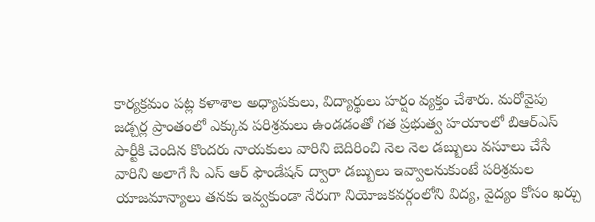కార్యక్రమం పట్ల కళాశాల అధ్యాపకులు, విద్యార్థులు హర్షం వ్యక్తం చేశారు. మరోవైపు జడ్చర్ల ప్రాంతంలో ఎక్కువ పరిశ్రమలు ఉండడంతో గత ప్రభుత్వ హయాంలో బిఆర్ఎస్ పార్టీకి చెందిన కొందరు నాయకులు వారిని బెదిరించి నెల నెల డబ్బులు వసూలు చేసే వారిని అలాగే సి ఎస్ ఆర్ ఫౌండేషన్ ద్వారా డబ్బులు ఇవ్వాలనుకుంటే పరిశ్రమల యాజమాన్యాలు తనకు ఇవ్వకుండా నేరుగా నియోజకవర్గంలోని విద్య, వైద్యం కోసం ఖర్చు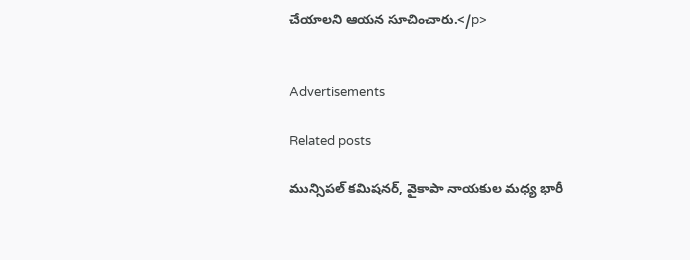చేయాలని ఆయన సూచించారు.</p>


Advertisements

Related posts

మున్సిపల్ కమిషనర్, వైకాపా నాయకుల మధ్య భారీ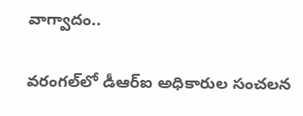వాగ్వాదం..

వరంగల్‌లో డీఆర్‌ఐ అధికారుల సంచలన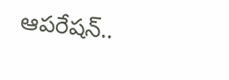ఆపరేషన్..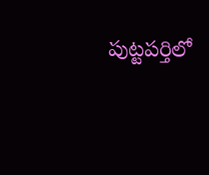పుట్టపర్తిలో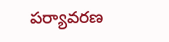పర్యావరణ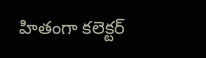హితంగా కలెక్టర్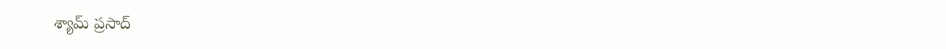శ్యామ్ ప్రసాద్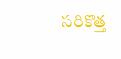సరికొత్త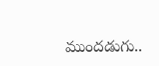ముందడుగు..